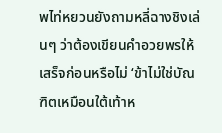พไท่หยวนยังถามหลี่ฉางชิงเล่นๆ ว่าต้องเขียนคำอวยพรให้เสร็จก่อนหรือไม่ ‘ข้าไม่ใช่บัณฑิตเหมือนใต้เท้าห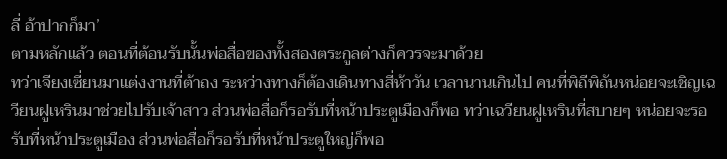ลี่ อ้าปากก็มา’
ตามหลักแล้ว ตอนที่ต้อนรับนั้นพ่อสื่อของทั้งสองตระกูลต่างก็ควรจะมาด้วย
ทว่าเจียงเซี่ยนมาแต่งงานที่ต้าถง ระหว่างทางก็ต้องเดินทางสี่ห้าวัน เวลานานเกินไป คนที่พิถีพิถันหน่อยจะเชิญเฉวียนฝูเหรินมาช่วยไปรับเจ้าสาว ส่วนพ่อสื่อก็รอรับที่หน้าประตูเมืองก็พอ ทว่าเฉวียนฝูเหรินที่สบายๆ หน่อยจะรอรับที่หน้าประตูเมือง ส่วนพ่อสื่อก็รอรับที่หน้าประตูใหญ่ก็พอ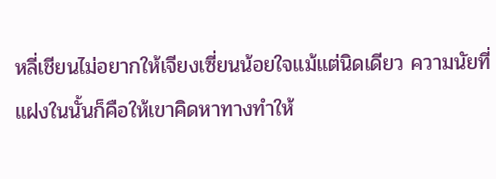หลี่เชียนไม่อยากให้เจียงเซี่ยนน้อยใจแม้แต่นิดเดียว ความนัยที่แฝงในนั้นก็คือให้เขาคิดหาทางทำให้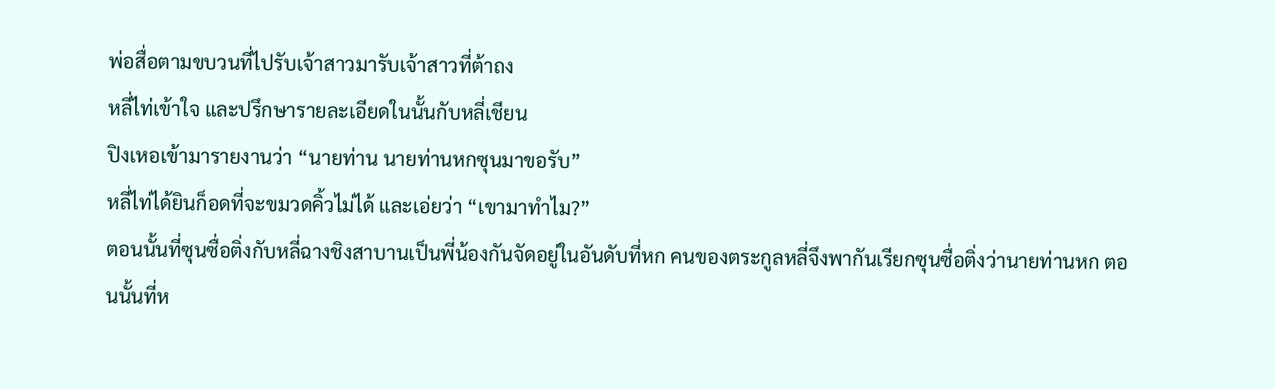พ่อสื่อตามขบวนที่ไปรับเจ้าสาวมารับเจ้าสาวที่ต้าถง
หลี่ไท่เข้าใจ และปรึกษารายละเอียดในนั้นกับหลี่เชียน
ปิงเหอเข้ามารายงานว่า “นายท่าน นายท่านหกซุนมาขอรับ”
หลี่ไท่ได้ยินก็อดที่จะขมวดคิ้วไม่ได้ และเอ่ยว่า “เขามาทำไม?”
ตอนนั้นที่ซุนซื่อติ่งกับหลี่ฉางชิงสาบานเป็นพี่น้องกันจัดอยู่ในอันดับที่หก คนของตระกูลหลี่จึงพากันเรียกซุนซื่อติ่งว่านายท่านหก ตอนนั้นที่ห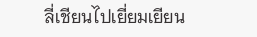ลี่เชียนไปเยี่ยมเยียน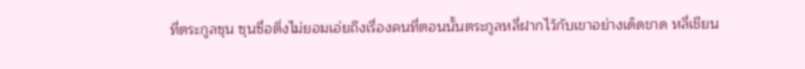ที่ตระกูลซุน ซุนซื่อติ่งไม่ยอมเอ่ยถึงเรื่องคนที่ตอนนั้นตระกูลหลี่ฝากไว้กับเขาอย่างเด็ดขาด หลี่เชียน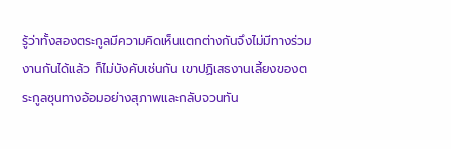รู้ว่าทั้งสองตระกูลมีความคิดเห็นแตกต่างกันจึงไม่มีทางร่วมงานกันได้แล้ว ก็ไม่บังคับเช่นกัน เขาปฏิเสธงานเลี้ยงของตระกูลซุนทางอ้อมอย่างสุภาพและกลับจวนทัน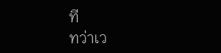ที
ทว่าเว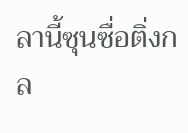ลานี้ซุนซื่อติ่งกล